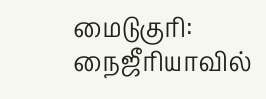மைடுகுரி: நைஜீரியாவில்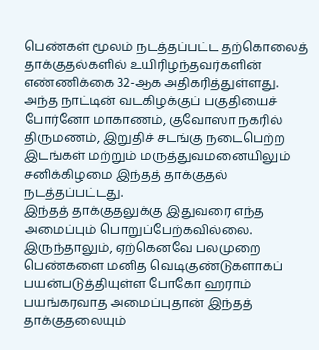பெண்கள் மூலம் நடத்தப்பட்ட தற்கொலைத் தாக்குதல்களில் உயிரிழந்தவர்களின் எண்ணிக்கை 32-ஆக அதிகரித்துள்ளது.
அந்த நாட்டின் வடகிழக்குப் பகுதியைச் போர்னோ மாகாணம், குவோஸா நகரில் திருமணம், இறுதிச் சடங்கு நடைபெற்ற இடங்கள் மற்றும் மருத்துவமனையிலும் சனிக்கிழமை இந்தத் தாக்குதல் நடத்தப்பட்டது.
இந்தத் தாக்குதலுக்கு இதுவரை எந்த அமைப்பும் பொறுப்பேற்கவில்லை. இருந்தாலும், ஏற்கெனவே பலமுறை பெண்களை மனித வெடிகுண்டுகளாகப் பயன்படுத்தியுள்ள போகோ ஹராம் பயங்கரவாத அமைப்புதான் இந்தத் தாக்குதலையும்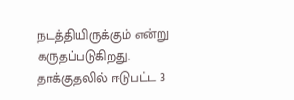நடத்தியிருக்கும் என்று கருதப்படுகிறது.
தாக்குதலில் ஈடுபட்ட 3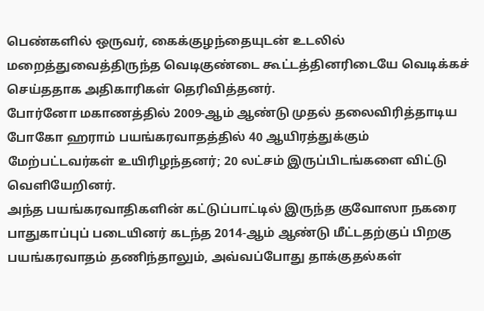பெண்களில் ஒருவர், கைக்குழந்தையுடன் உடலில் மறைத்துவைத்திருந்த வெடிகுண்டை கூட்டத்தினரிடையே வெடிக்கச் செய்ததாக அதிகாரிகள் தெரிவித்தனர்.
போர்னோ மகாணத்தில் 2009-ஆம் ஆண்டு முதல் தலைவிரித்தாடிய போகோ ஹராம் பயங்கரவாதத்தில் 40 ஆயிரத்துக்கும் மேற்பட்டவர்கள் உயிரிழந்தனர்; 20 லட்சம் இருப்பிடங்களை விட்டு வெளியேறினர்.
அந்த பயங்கரவாதிகளின் கட்டுப்பாட்டில் இருந்த குவோஸா நகரை பாதுகாப்புப் படையினர் கடந்த 2014-ஆம் ஆண்டு மீட்டதற்குப் பிறகு பயங்கரவாதம் தணிந்தாலும், அவ்வப்போது தாக்குதல்கள்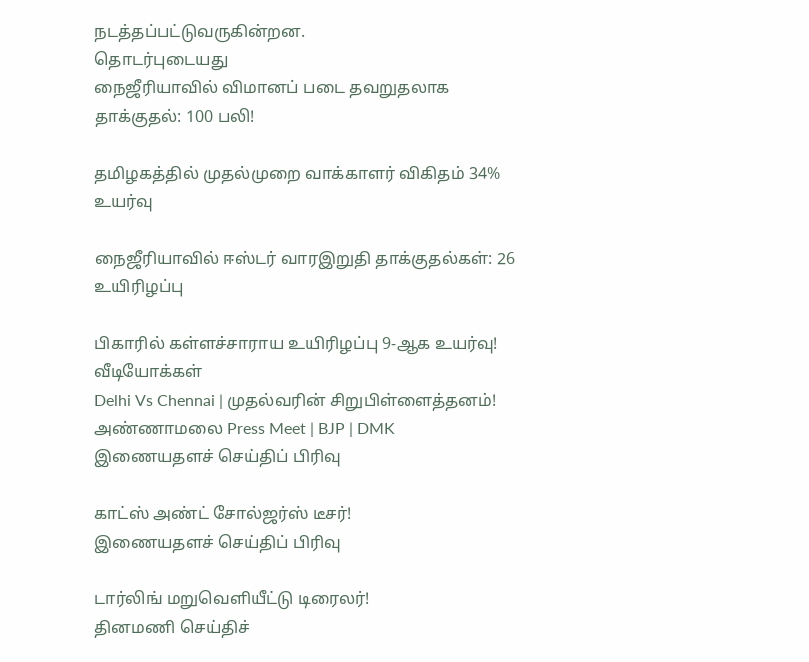நடத்தப்பட்டுவருகின்றன.
தொடர்புடையது
நைஜீரியாவில் விமானப் படை தவறுதலாக தாக்குதல்: 100 பலி!

தமிழகத்தில் முதல்முறை வாக்காளர் விகிதம் 34% உயர்வு

நைஜீரியாவில் ஈஸ்டர் வாரஇறுதி தாக்குதல்கள்: 26 உயிரிழப்பு

பிகாரில் கள்ளச்சாராய உயிரிழப்பு 9-ஆக உயர்வு!
வீடியோக்கள்
Delhi Vs Chennai | முதல்வரின் சிறுபிள்ளைத்தனம்! அண்ணாமலை Press Meet | BJP | DMK
இணையதளச் செய்திப் பிரிவு

காட்ஸ் அண்ட் சோல்ஜர்ஸ் டீசர்!
இணையதளச் செய்திப் பிரிவு

டார்லிங் மறுவெளியீட்டு டிரைலர்!
தினமணி செய்திச்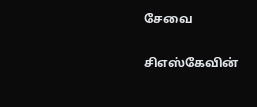சேவை

சிஎஸ்கேவின்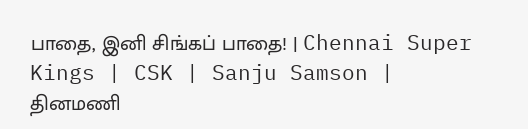பாதை, இனி சிங்கப் பாதை! | Chennai Super Kings | CSK | Sanju Samson |
தினமணி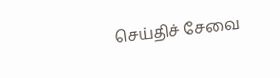செய்திச் சேவை